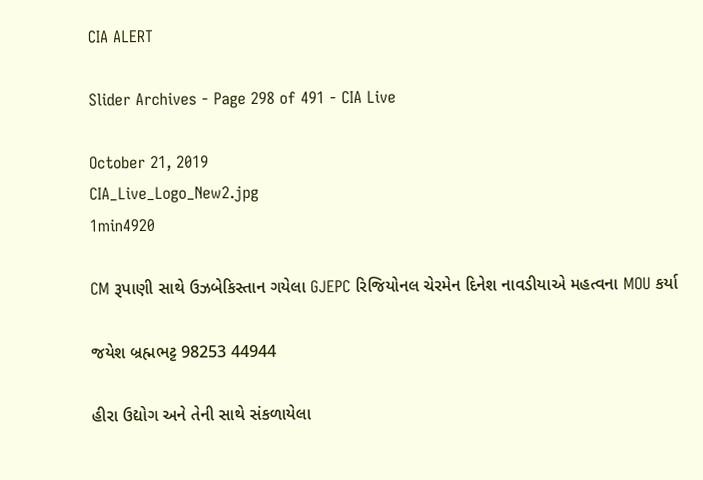CIA ALERT

Slider Archives - Page 298 of 491 - CIA Live

October 21, 2019
CIA_Live_Logo_New2.jpg
1min4920

CM રૂપાણી સાથે ઉઝબેકિસ્તાન ગયેલા GJEPC રિજિયોનલ ચેરમેન દિનેશ નાવડીયાએ મહત્વના MOU કર્યા

જયેશ બ્રહ્મભટ્ટ 98253 44944

હીરા ઉદ્યોગ અને તેની સાથે સંકળાયેલા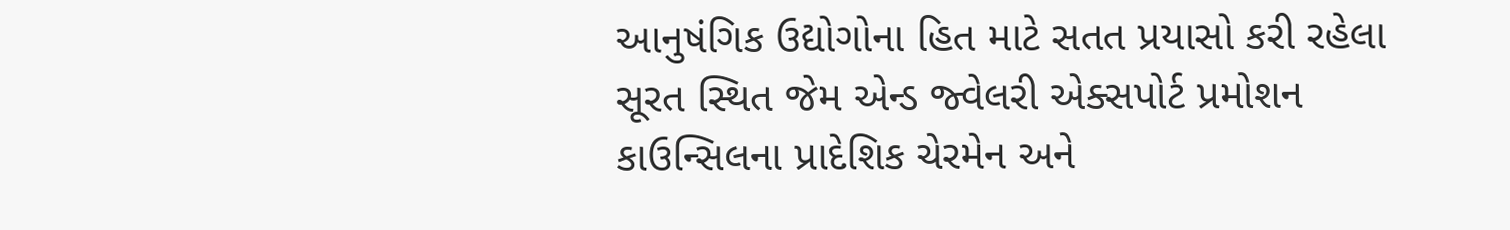આનુષંગિક ઉદ્યોગોના હિત માટે સતત પ્રયાસો કરી રહેલા સૂરત સ્થિત જેમ એન્ડ જ્વેલરી એક્સપોર્ટ પ્રમોશન કાઉન્સિલના પ્રાદેશિક ચેરમેન અને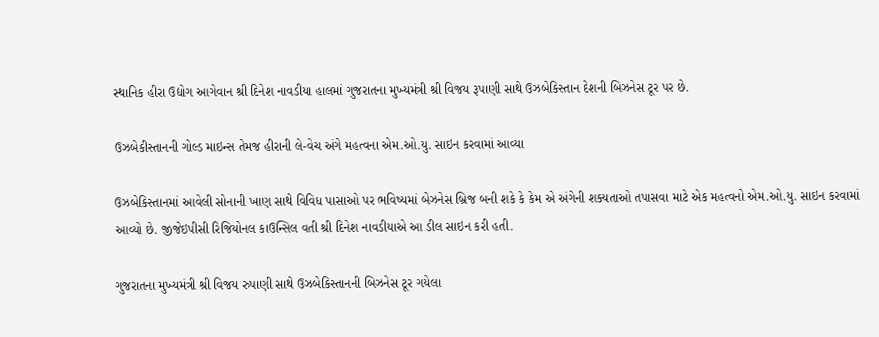સ્થાનિક હીરા ઉદ્યોગ આગેવાન શ્રી દિનેશ નાવડીયા હાલમાં ગુજરાતના મુખ્યમંત્રી શ્રી વિજય રૂપાણી સાથે ઉઝબેકિસ્તાન દેશની બિઝનેસ ટૂર પર છે.

ઉઝબેકીસ્તાનની ગોલ્ડ માઇન્સ તેમજ હીરાની લે-વેચ અંગે મહત્વના એમ.ઓ.યુ. સાઇન કરવામાં આવ્યા

ઉઝબેકિસ્તાનમાં આવેલી સોનાની ખાણ સાથે વિવિધ પાસાઓ પર ભવિષ્યમાં બેઝનેસ બ્રિજ બની શકે કે કેમ એ અંગેની શક્યતાઓ તપાસવા માટે એક મહત્વનો એમ.ઓ.યુ. સાઇન કરવામાં આવ્યો છે. જીજેઇપીસી રિજિયોનલ કાઉન્સિલ વતી શ્રી દિનેશ નાવડીયાએ આ ડીલ સાઇન કરી હતી.

ગુજરાતના મુખ્યમંત્રી શ્રી વિજય રુપાણી સાથે ઉઝબેકિસ્તાનની બિઝનેસ ટૂર ગયેલા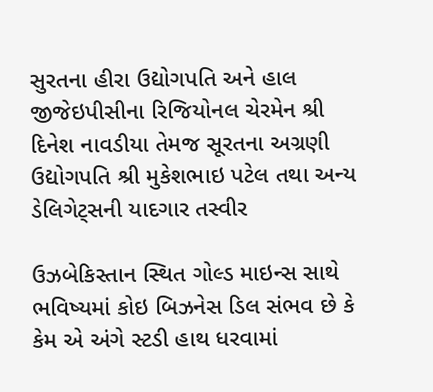સુરતના હીરા ઉદ્યોગપતિ અને હાલ જીજેઇપીસીના રિજિયોનલ ચેરમેન શ્રી દિનેશ નાવડીયા તેમજ સૂરતના અગ્રણી ઉદ્યોગપતિ શ્રી મુકેશભાઇ પટેલ તથા અન્ય ડેલિગેટ્સની યાદગાર તસ્વીર

ઉઝબેકિસ્તાન સ્થિત ગોલ્ડ માઇન્સ સાથે ભવિષ્યમાં કોઇ બિઝનેસ ડિલ સંભવ છે કે કેમ એ અંગે સ્ટડી હાથ ધરવામાં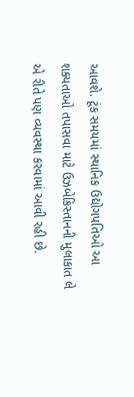આવશે. ટૂંક સમયમાં સ્થાનિક ઉદ્યોગપતિઓ આ શક્યતાઓ તપાસવા માટે ઉઝબેકિસ્તાનની મુલાકાત લે એ રીતે પણ વ્યવસ્થા કરવામાં આવી રહી છે.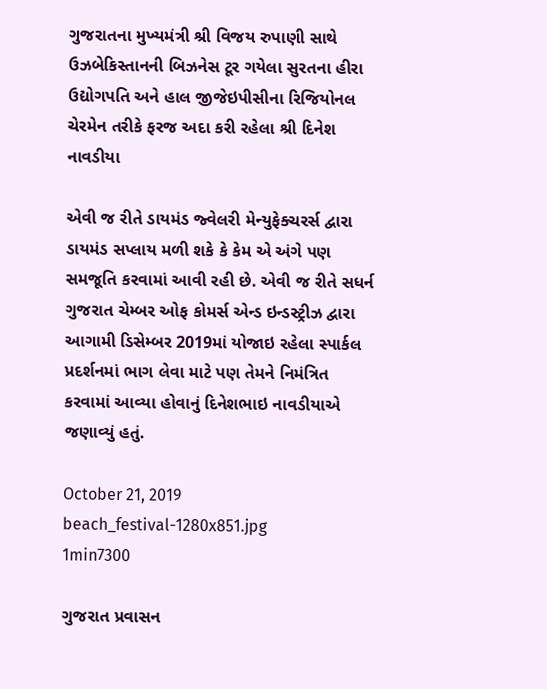ગુજરાતના મુખ્યમંત્રી શ્રી વિજય રુપાણી સાથે ઉઝબેકિસ્તાનની બિઝનેસ ટૂર ગયેલા સુરતના હીરા ઉદ્યોગપતિ અને હાલ જીજેઇપીસીના રિજિયોનલ ચેરમેન તરીકે ફરજ અદા કરી રહેલા શ્રી દિનેશ નાવડીયા

એવી જ રીતે ડાયમંડ જ્વેલરી મેન્યુફેક્ચરર્સ દ્વારા ડાયમંડ સપ્લાય મળી શકે કે કેમ એ અંગે પણ સમજૂતિ કરવામાં આવી રહી છે. એવી જ રીતે સધર્ન ગુજરાત ચેમ્બર ઓફ કોમર્સ એન્ડ ઇન્ડસ્ટ્રીઝ દ્વારા આગામી ડિસેમ્બર 2019માં યોજાઇ રહેલા સ્પાર્કલ પ્રદર્શનમાં ભાગ લેવા માટે પણ તેમને નિમંત્રિત કરવામાં આવ્યા હોવાનું દિનેશભાઇ નાવડીયાએ જણાવ્યું હતું.

October 21, 2019
beach_festival-1280x851.jpg
1min7300

ગુજરાત પ્રવાસન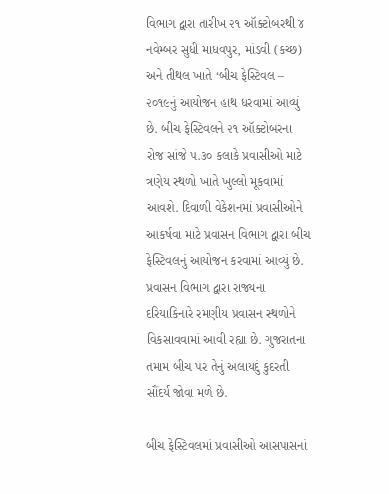વિભાગ દ્વારા તારીખ ૨૧ ઑક્ટોબરથી ૪ નવેમ્બર સુધી માધવપુર, માંડવી (કચ્છ) અને તીથલ ખાતે ‘બીચ ફેસ્ટિવલ – ૨૦૧૯નું આયોજન હાથ ધરવામાં આવ્યું છે. બીચ ફેસ્ટિવલને ૨૧ ઑક્ટોબરના રોજ સાંજે ૫.૩૦ કલાકે પ્રવાસીઓ માટે ત્રણેય સ્થળો ખાતે ખુલ્લો મૂકવામાં આવશે. દિવાળી વેકેશનમાં પ્રવાસીઓને આકર્ષવા માટે પ્રવાસન વિભાગ દ્વારા બીચ ફેસ્ટિવલનું આયોજન કરવામાં આવ્યું છે. પ્રવાસન વિભાગ દ્વારા રાજ્યના દરિયાકિનારે રમણીય પ્રવાસન સ્થળોને વિકસાવવામાં આવી રહ્યા છે. ગુજરાતના તમામ બીચ પર તેનું અલાયદું કુદરતી સૌંદર્ય જોવા મળે છે.

બીચ ફેસ્ટિવલમાં પ્રવાસીઓ આસપાસનાં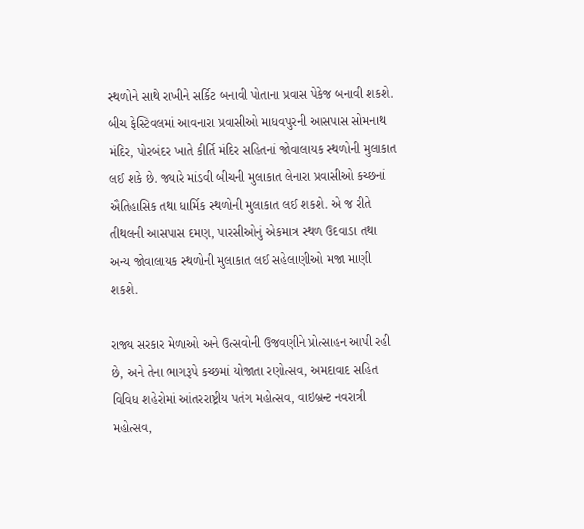સ્થળોને સાથે રાખીને સર્કિટ બનાવી પોતાના પ્રવાસ પેકેજ બનાવી શકશે. બીચ ફેસ્ટિવલમાં આવનારા પ્રવાસીઓ માધવપુરની આસપાસ સોમનાથ મંદિર, પોરબંદર ખાતે કીર્તિ મંદિર સહિતનાં જોવાલાયક સ્થળોની મુલાકાત લઈ શકે છે. જ્યારે માંડવી બીચની મુલાકાત લેનારા પ્રવાસીઓ કચ્છનાં ઐતિહાસિક તથા ધાર્મિક સ્થળોની મુલાકાત લઈ શકશે. એ જ રીતે તીથલની આસપાસ દમણ, પારસીઓનું એકમાત્ર સ્થળ ઉદવાડા તથા અન્ય જોવાલાયક સ્થળોની મુલાકાત લઈ સહેલાણીઓ મજા માણી શકશે.

રાજ્ય સરકાર મેળાઓ અને ઉત્સવોની ઉજવણીને પ્રોત્સાહન આપી રહી છે, અને તેના ભાગરૂપે કચ્છમાં યોજાતા રણોત્સવ, અમદાવાદ સહિત વિવિધ શહેરોમાં આંતરરાષ્ટ્રીય પતંગ મહોત્સવ, વાઇબ્રન્ટ નવરાત્રી મહોત્સવ,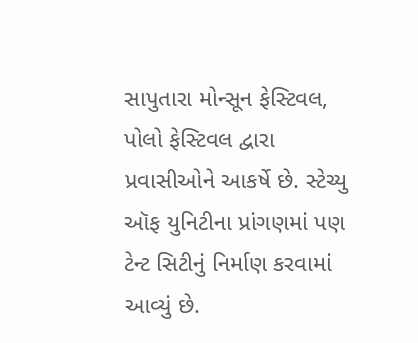સાપુતારા મોન્સૂન ફેસ્ટિવલ, પોલો ફેસ્ટિવલ દ્વારા પ્રવાસીઓને આકર્ષે છે. સ્ટેચ્યુ ઑફ યુનિટીના પ્રાંગણમાં પણ ટેન્ટ સિટીનું નિર્માણ કરવામાં આવ્યું છે.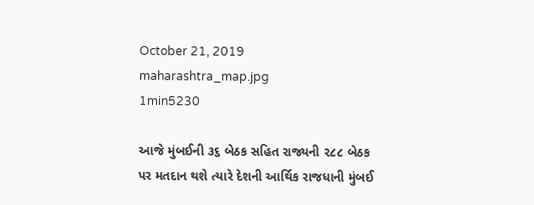October 21, 2019
maharashtra_map.jpg
1min5230

આજે મુંબઈની ૩૬ બેઠક સહિત રાજ્યની ૨૮૮ બેઠક પર મતદાન થશે ત્યારે દેશની આર્થિક રાજધાની મુંબઈ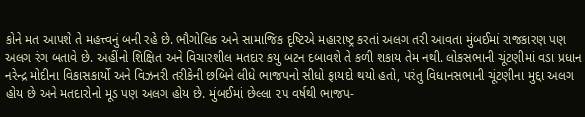કોને મત આપશે તે મહત્ત્વનું બની રહે છે. ભૌગોલિક અને સામાજિક દૃષ્ટિએ મહારાષ્ટ્ર કરતાં અલગ તરી આવતા મુંબઈમાં રાજકારણ પણ અલગ રંગ બતાવે છે. અહીંનો શિક્ષિત અને વિચારશીલ મતદાર કયુ બટન દબાવશે તે કળી શકાય તેમ નથી. લોકસભાની ચૂંટણીમાં વડા પ્રધાન નરેન્દ્ર મોદીના વિકાસકાર્યો અને વિઝનરી તરીકેની છબિને લીધે ભાજપનો સીધો ફાયદો થયો હતો, પરંતુ વિધાનસભાની ચૂંટણીના મુદ્દા અલગ હોય છે અને મતદારોનો મૂડ પણ અલગ હોય છે. મુંબઈમાં છેલ્લા ૨૫ વર્ષથી ભાજપ-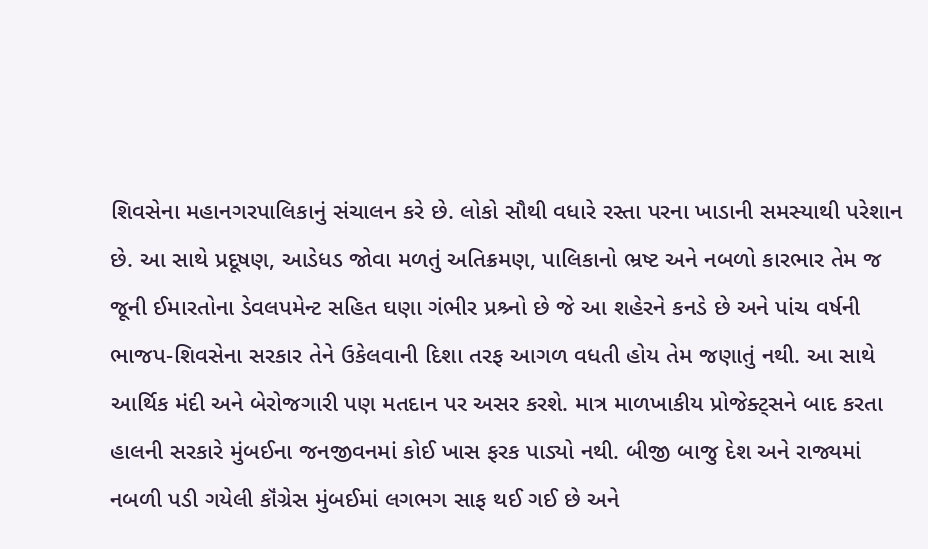શિવસેના મહાનગરપાલિકાનું સંચાલન કરે છે. લોકો સૌથી વધારે રસ્તા પરના ખાડાની સમસ્યાથી પરેશાન છે. આ સાથે પ્રદૂષણ, આડેધડ જોવા મળતું અતિક્રમણ, પાલિકાનો ભ્રષ્ટ અને નબળો કારભાર તેમ જ જૂની ઈમારતોના ડેવલપમેન્ટ સહિત ઘણા ગંભીર પ્રશ્ર્નો છે જે આ શહેરને કનડે છે અને પાંચ વર્ષની ભાજપ-શિવસેના સરકાર તેને ઉકેલવાની દિશા તરફ આગળ વધતી હોય તેમ જણાતું નથી. આ સાથે આર્થિક મંદી અને બેરોજગારી પણ મતદાન પર અસર કરશે. માત્ર માળખાકીય પ્રોજેક્ટ્સને બાદ કરતા હાલની સરકારે મુંબઈના જનજીવનમાં કોઈ ખાસ ફરક પાડ્યો નથી. બીજી બાજુ દેશ અને રાજ્યમાં નબળી પડી ગયેલી કૉંગ્રેસ મુંબઈમાં લગભગ સાફ થઈ ગઈ છે અને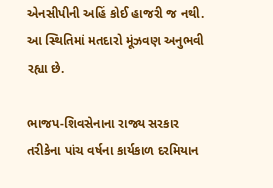એનસીપીની અહિં કોઈ હાજરી જ નથી. આ સ્થિતિમાં મતદારો મૂંઝવણ અનુભવી રહ્યા છે.

ભાજપ-શિવસેનાના રાજ્ય સરકાર તરીકેના પાંચ વર્ષના કાર્યકાળ દરમિયાન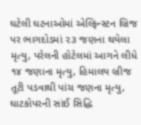ઘટેલી ઘટનાઓમાં એલ્ફિન્સ્ટન બ્રિજ પર ભાગદોડમાં ૨૩ જણના થયેલા મૃત્યુ, પરેલની હોટેલમાં આગને લીધે ૧૪ જણાના મૃત્યુ, હિમાલય બ્રીજ તૂટી પડવાથી પાંચ જણના મૃત્યુ, ઘાટકોપરની સાંઈ સિદ્ધિ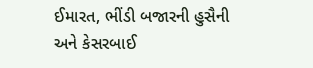ઈમારત, ભીંડી બજારની હુસૈની અને કેસરબાઈ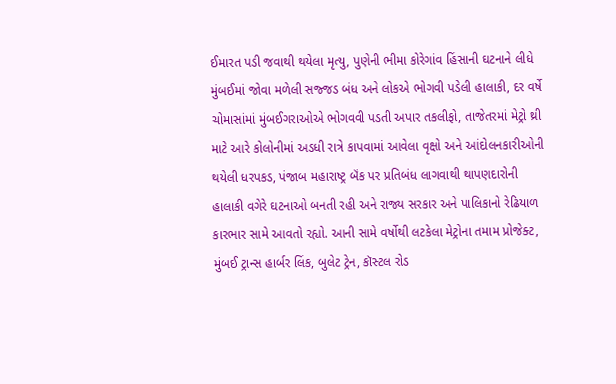ઈમારત પડી જવાથી થયેલા મૃત્યુ, પુણેની ભીમા કોરેગાંવ હિંસાની ઘટનાને લીધે મુંબઈમાં જોવા મળેલી સજ્જડ બંધ અને લોકએ ભોગવી પડેલી હાલાકી, દર વર્ષે ચોમાસાંમાં મુંબઈગરાઓએ ભોગવવી પડતી અપાર તકલીફો, તાજેતરમાં મેટ્રો થ્રી માટે આરે કોલોનીમાં અડધી રાત્રે કાપવામાં આવેલા વૃક્ષો અને આંદોલનકારીઓની થયેલી ધરપકડ, પંજાબ મહારાષ્ટ્ર બૅંક પર પ્રતિબંધ લાગવાથી થાપણદારોની હાલાકી વગેરે ઘટનાઓ બનતી રહી અને રાજ્ય સરકાર અને પાલિકાનો રેઢિયાળ કારભાર સામે આવતો રહ્યો. આની સામે વર્ષોથી લટકેલા મેટ્રોના તમામ પ્રોજેક્ટ, મુંબઈ ટ્રાન્સ હાર્બર લિંક, બુલેટ ટ્રેન, કૉસ્ટલ રોડ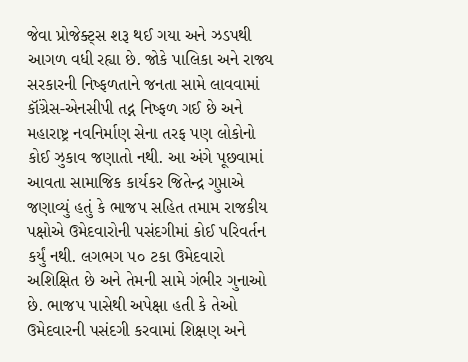જેવા પ્રોજેક્ટ્સ શરૂ થઈ ગયા અને ઝડપથી આગળ વધી રહ્યા છે. જોકે પાલિકા અને રાજ્ય સરકારની નિષ્ફળતાને જનતા સામે લાવવામાં કૉંગ્રેસ-એનસીપી તદ્ન નિષ્ફળ ગઈ છે અને મહારાષ્ટ્ર નવનિર્માણ સેના તરફ પણ લોકોનો કોઈ ઝુકાવ જણાતો નથી. આ અંગે પૂછવામાં આવતા સામાજિક કાર્યકર જિતેન્દ્ર ગુપ્તાએ જણાવ્યું હતું કે ભાજપ સહિત તમામ રાજકીય પક્ષોએ ઉમેદવારોની પસંદગીમાં કોઈ પરિવર્તન કર્યું નથી. લગભગ ૫૦ ટકા ઉમેદવારો અશિક્ષિત છે અને તેમની સામે ગંભીર ગુનાઓ છે. ભાજપ પાસેથી અપેક્ષા હતી કે તેઓ ઉમેદવારની પસંદગી કરવામાં શિક્ષણ અને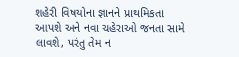શહેરી વિષયોના જ્ઞાનને પ્રાથમિકતા આપશે અને નવા ચહેરાઓ જનતા સામે લાવશે, પરંતુ તેમ ન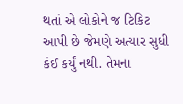થતાં એ લોકોને જ ટિકિટ આપી છે જેમણે અત્યાર સુધી કંઈ કર્યું નથી. તેમના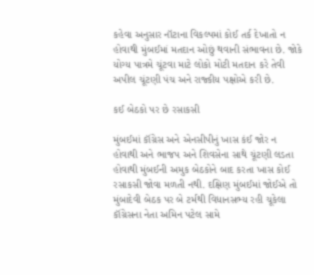કહેવા અનુસાર નૉટાના વિકલ્પમાં કોઈ તર્ક દેખાતો ન હોવાથી મુંબઈમાં મતદાન ઓછું થવાની સંભાવના છે. જોકે યોગ્ય પાત્રમે ચૂંટવા માટે લોકો મોટી મતદાન કરે તેવી અપીલ ચૂંટણી પંચ અને રાજ્કીય પક્ષોએ કરી છે.

કઈ બેઠકો પર છે રસાકસી

મુંબઈમાં કૉંગ્રેસ અને એનસીપીનું ખાસ કંઈ જોર ન હોવાથી અને ભાજપ અને શિવસેના સાથે ચૂંટણી લડતા હોવાથી મુંબઈની અમુક બેઠકોને બાદ કરતા ખાસ કોઈ રસાકસી જોવા મળતી નથી. દક્ષિણ મુંબઈમાં જોઈએ તો મુંબાદેવી બેઠક પર બે ટર્મથી વિધાનસભ્ય રહી ચૂકેલા કૉંગ્રેસના નેતા અમિન પટેલ સામે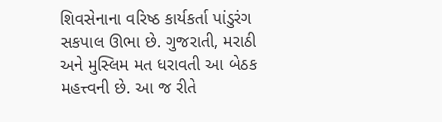શિવસેનાના વરિષ્ઠ કાર્યકર્તા પાંડુરંગ સકપાલ ઊભા છે. ગુજરાતી, મરાઠી અને મુસ્લિમ મત ધરાવતી આ બેઠક મહત્ત્વની છે. આ જ રીતે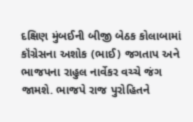દક્ષિણ મુંબઈની બીજી બેઠક કોલાબામાં કૉંગ્રેસના અશોક (ભાઈ) જગતાપ અને ભાજપના રાહુલ નાર્વેકર વચ્ચે જંગ જામશે. ભાજપે રાજ પુરોહિતને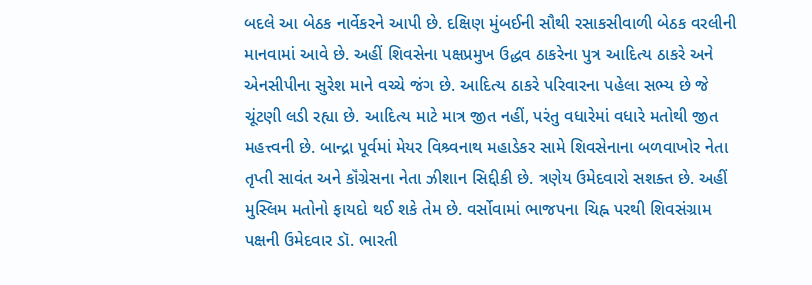બદલે આ બેઠક નાર્વેકરને આપી છે. દક્ષિણ મુંબઈની સૌથી રસાકસીવાળી બેઠક વરલીની માનવામાં આવે છે. અહીં શિવસેના પક્ષપ્રમુખ ઉદ્ધવ ઠાકરેના પુત્ર આદિત્ય ઠાકરે અને એનસીપીના સુરેશ માને વચ્ચે જંગ છે. આદિત્ય ઠાકરે પરિવારના પહેલા સભ્ય છે જે ચૂંટણી લડી રહ્યા છે. આદિત્ય માટે માત્ર જીત નહીં, પરંતુ વધારેમાં વધારે મતોથી જીત મહત્ત્વની છે. બાન્દ્રા પૂર્વમાં મેયર વિશ્ર્વનાથ મહાડેકર સામે શિવસેનાના બળવાખોર નેતા તૃપ્તી સાવંત અને કૉંગ્રેસના નેતા ઝીશાન સિદ્દીકી છે. ત્રણેય ઉમેદવારો સશક્ત છે. અહીં મુસ્લિમ મતોનો ફાયદો થઈ શકે તેમ છે. વર્સોવામાં ભાજપના ચિહ્ન પરથી શિવસંગ્રામ પક્ષની ઉમેદવાર ડૉ. ભારતી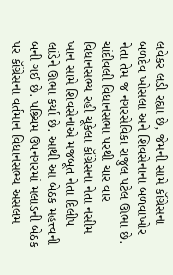લવેકર લડી રહ્યા છે, જેમની સામે કૉંગ્રેસના બળદેવ ખોસલા અને શિવસેનાના બળવાખોર નેતા તેમ જ નગરસેવિકા રાજુલ પટેલ ઊભા છે. ચાંદીવલી વિધાનસભા પરથી ચાર વાર વિધાનસભ્ય રહી ચૂકેલા કૉંગ્રેસના નેતા નસીમ ખાન સામે શિવસેનાએ મજબૂત નેતા દિલીપ લાંડેને ઊભા કર્યા છે. આથી આ બેઠક મહત્ત્વની બની ગઈ છે. પશ્ર્ચિમ ઉપનગરમાં મલાડની બેઠક પર કૉંગ્રેસના વર્તમાન વિધાનસભ્ય અસલમ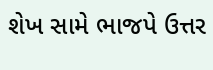શેખ સામે ભાજપે ઉત્તર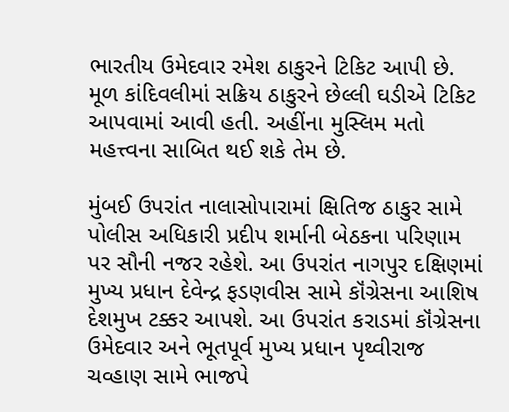ભારતીય ઉમેદવાર રમેશ ઠાકુરને ટિકિટ આપી છે. મૂળ કાંદિવલીમાં સક્રિય ઠાકુરને છેલ્લી ઘડીએ ટિકિટ આપવામાં આવી હતી. અહીંના મુસ્લિમ મતો મહત્ત્વના સાબિત થઈ શકે તેમ છે.

મુંબઈ ઉપરાંત નાલાસોપારામાં ક્ષિતિજ ઠાકુર સામે પોલીસ અધિકારી પ્રદીપ શર્માની બેઠકના પરિણામ પર સૌની નજર રહેશે. આ ઉપરાંત નાગપુર દક્ષિણમાં મુખ્ય પ્રધાન દેવેન્દ્ર ફડણવીસ સામે કૉંગ્રેસના આશિષ દેશમુખ ટક્કર આપશે. આ ઉપરાંત કરાડમાં કૉંગ્રેસના ઉમેદવાર અને ભૂતપૂર્વ મુખ્ય પ્રધાન પૃથ્વીરાજ ચવ્હાણ સામે ભાજપે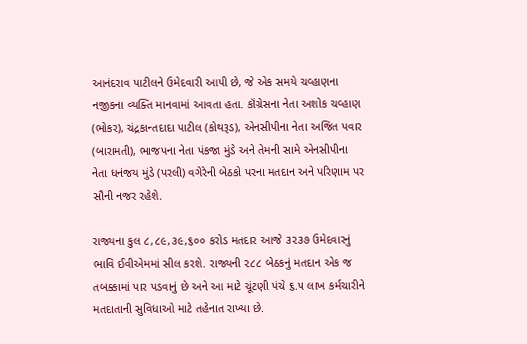આનંદરાવ પાટીલને ઉમેદવારી આપી છે, જે એક સમયે ચવ્હાણના નજીકના વ્યક્તિ માનવામાં આવતા હતા. કૉંગ્રેસના નેતા અશોક ચવ્હાણ (ભોકર), ચંદ્રકાન્તદાદા પાટીલ (કોથરૂડ), એનસીપીના નેતા અજિત પવાર (બારામતી), ભાજપના નેતા પંકજા મુંડે અને તેમની સામે એનસીપીના નેતા ધનંજય મુંડે (પરલી) વગેરેની બેઠકો પરના મતદાન અને પરિણામ પર સૌની નજર રહેશે.

રાજ્યના કુલ ૮,૮૯,૩૯,૬૦૦ કરોડ મતદાર આજે ૩૨૩૭ ઉમેદવારનું ભાવિ ઈવીએમમાં સીલ કરશે. રાજ્યની ૨૮૮ બેઠકનું મતદાન એક જ તબક્કામાં પાર પડવાનું છે અને આ માટે ચૂંટણી પંચે ૬.૫ લાખ કર્મચારીને મતદાતાની સુવિધાઓ માટે તહેનાત રાખ્યા છે.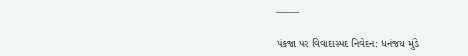——-

પંકજા પર વિવાદાસ્પદ નિવેદન: ધનંજય મુંડે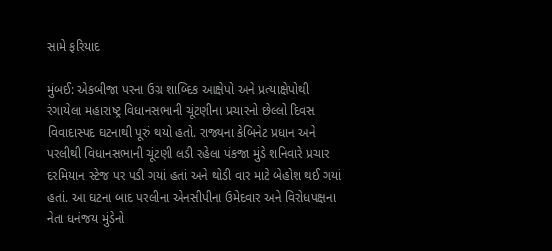સામે ફરિયાદ

મુંબઈ: એકબીજા પરના ઉગ્ર શાબ્દિક આક્ષેપો અને પ્રત્યાક્ષેપોથી રંગાયેલા મહારાષ્ટ્ર વિધાનસભાની ચૂંટણીના પ્રચારનો છેલ્લો દિવસ વિવાદાસ્પદ ઘટનાથી પૂરું થયો હતો. રાજ્યના કેબિનેટ પ્રધાન અને પરલીથી વિધાનસભાની ચૂંટણી લડી રહેલા પંકજા મુંડે શનિવારે પ્રચાર દરમિયાન સ્ટેજ પર પડી ગયાં હતાં અને થોડી વાર માટે બેહોશ થઈ ગયાં હતાં. આ ઘટના બાદ પરલીના એનસીપીના ઉમેદવાર અને વિરોધપક્ષના નેતા ધનંજય મુંડેનો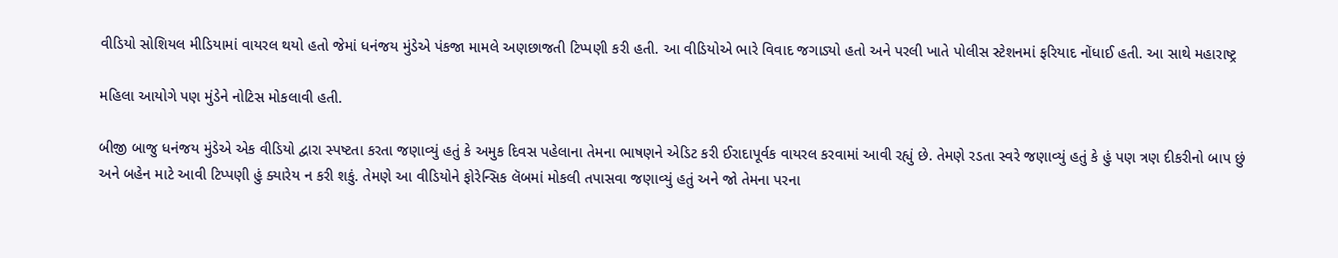વીડિયો સોશિયલ મીડિયામાં વાયરલ થયો હતો જેમાં ધનંજય મુંડેએ પંકજા મામલે અણછાજતી ટિપ્પણી કરી હતી. આ વીડિયોએ ભારે વિવાદ જગાડ્યો હતો અને પરલી ખાતે પોલીસ સ્ટેશનમાં ફરિયાદ નોંધાઈ હતી. આ સાથે મહારાષ્ટ્ર

મહિલા આયોગે પણ મુંડેને નોટિસ મોકલાવી હતી.

બીજી બાજુ ધનંજય મુંડેએ એક વીડિયો દ્વારા સ્પષ્ટતા કરતા જણાવ્યું હતું કે અમુક દિવસ પહેલાના તેમના ભાષણને એડિટ કરી ઈરાદાપૂર્વક વાયરલ કરવામાં આવી રહ્યું છે. તેમણે રડતા સ્વરે જણાવ્યું હતું કે હું પણ ત્રણ દીકરીનો બાપ છું અને બહેન માટે આવી ટિપ્પણી હું ક્યારેય ન કરી શકું. તેમણે આ વીડિયોને ફોરેન્સિક લૅબમાં મોકલી તપાસવા જણાવ્યું હતું અને જો તેમના પરના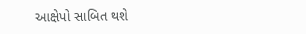આક્ષેપો સાબિત થશે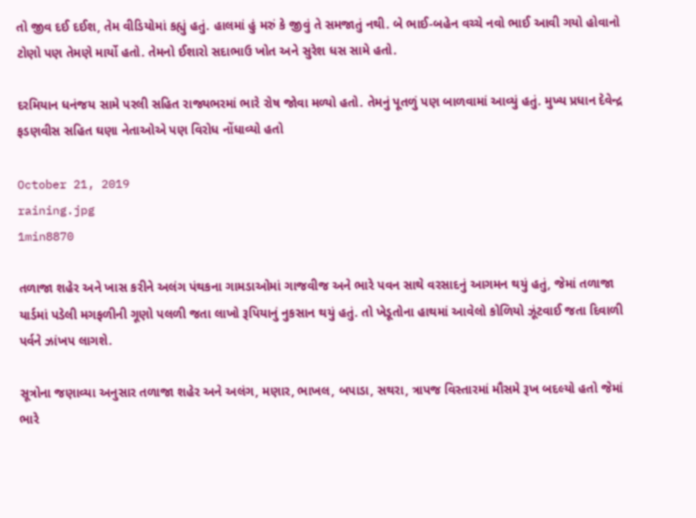તો જીવ દઈ દઈશ, તેમ વીડિયોમાં કહ્યું હતું. હાલમાં હું મરું કે જીવું તે સમજાતું નથી. બે ભાઈ-બહેન વચ્ચે નવો ભાઈ આવી ગયો હોવાનો ટોણો પણ તેમણે માર્યો હતો. તેમનો ઈશારો સદાભાઉ ખોત અને સુરેશ ધસ સામે હતો.

દરમિયાન ધનંજય સામે પરલી સહિત રાજ્યભરમાં ભારે રોષ જોવા મળ્યો હતો. તેમનું પૂતળું પણ બાળવામાં આવ્યું હતું. મુખ્ય પ્રધાન દેવેન્દ્ર ફડણવીસ સહિત ઘણા નેતાઓએ પણ વિરોધ નોંધાવ્યો હતો

October 21, 2019
raining.jpg
1min8870

તળાજા શહેર અને ખાસ કરીને અલંગ પંથકના ગામડાઓમાં ગાજવીજ અને ભારે પવન સાથે વરસાદનું આગમન થયું હતું, જેમાં તળાજા યાર્ડમાં પડેલી મગફળીની ગૂણો પલળી જતા લાખો રૂપિયાનું નુકસાન થયું હતું. તો ખેડૂતોના હાથમાં આવેલો કોળિયો ઝૂંટવાઈ જતા દિવાળી પર્વને ઝાંખપ લાગશે.

સૂત્રોના જણાવ્યા અનુસાર તળાજા શહેર અને અલંગ, મણાર, ભાખલ, બપાડા, સથરા, ત્રાપજ વિસ્તારમાં મૌસમે રૂખ બદલ્યો હતો જેમાં ભારે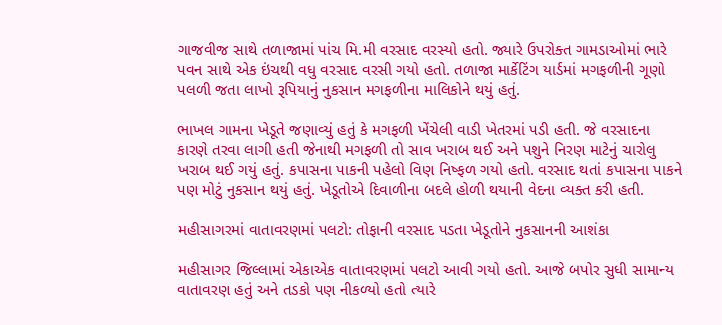ગાજવીજ સાથે તળાજામાં પાંચ મિ.મી વરસાદ વરસ્યો હતો. જ્યારે ઉપરોક્ત ગામડાઓમાં ભારે પવન સાથે એક ઇંચથી વધુ વરસાદ વરસી ગયો હતો. તળાજા માર્કેટિંગ યાર્ડમાં મગફળીની ગૂણો પલળી જતા લાખો રૂપિયાનું નુકસાન મગફળીના માલિકોને થયું હતું.

ભાખલ ગામના ખેડૂતે જણાવ્યું હતું કે મગફળી ખેંચેલી વાડી ખેતરમાં પડી હતી. જે વરસાદના કારણે તરવા લાગી હતી જેનાથી મગફળી તો સાવ ખરાબ થઈ અને પશુને નિરણ માટેનું ચારોલુ ખરાબ થઈ ગયું હતું. કપાસના પાકની પહેલો વિણ નિષ્ફળ ગયો હતો. વરસાદ થતાં કપાસના પાકને પણ મોટું નુકસાન થયું હતું. ખેડૂતોએ દિવાળીના બદલે હોળી થયાની વેદના વ્યક્ત કરી હતી.

મહીસાગરમાં વાતાવરણમાં પલટો: તોફાની વરસાદ પડતા ખેડૂતોને નુકસાનની આશંકા

મહીસાગર જિલ્લામાં એકાએક વાતાવરણમાં પલટો આવી ગયો હતો. આજે બપોર સુધી સામાન્ય વાતાવરણ હતું અને તડકો પણ નીકળ્યો હતો ત્યારે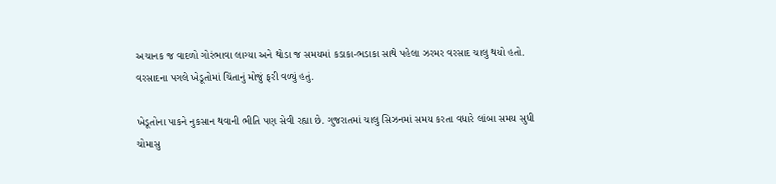અચાનક જ વાદળો ગોરંભાવા લાગ્યા અને થોડા જ સમયમાં કડાકા-ભડાકા સાથે પહેલા ઝરમર વરસાદ ચાલુ થયો હતો. વરસાદના પગલે ખેડૂતોમાં ચિંતાનું મોજું ફરી વળ્યું હતું.

ખેડૂતોના પાકને નુકસાન થવાની ભીતિ પણ સેવી રહ્યા છે. ગુજરાતમાં ચાલુ સિઝનમાં સમય કરતા વધારે લાંબા સમય સુધી ચોમાસુ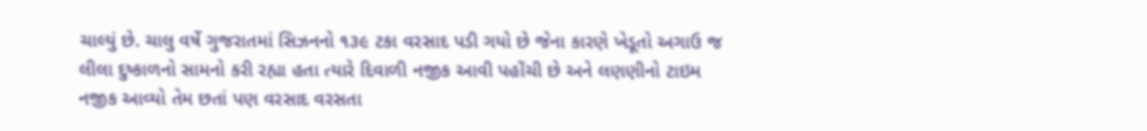ચાલ્યું છે. ચાલુ વર્ષે ગુજરાતમાં સિઝનનો ૧૩૯ ટકા વરસાદ પડી ગયો છે જેના કારણે ખેડૂતો અગાઉ જ લીલા દુષ્કાળનો સામનો કરી રહ્યા હતા ત્યારે દિવાળી નજીક આવી પહોંચી છે અને લણણીનો ટાઇમ નજીક આવ્યો તેમ છતાં પણ વરસાદ વરસતા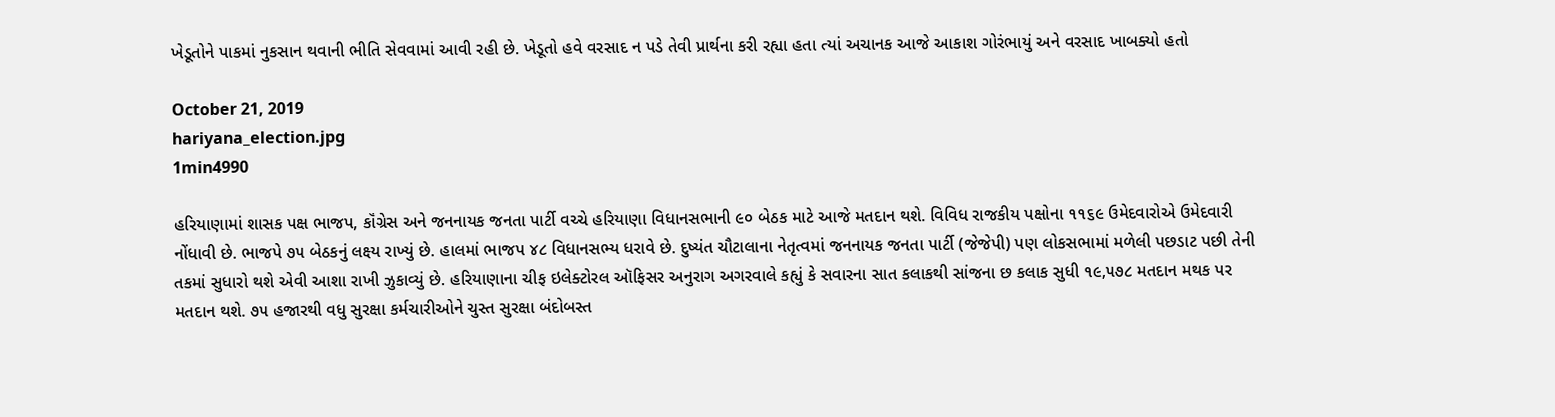ખેડૂતોને પાકમાં નુકસાન થવાની ભીતિ સેવવામાં આવી રહી છે. ખેડૂતો હવે વરસાદ ન પડે તેવી પ્રાર્થના કરી રહ્યા હતા ત્યાં અચાનક આજે આકાશ ગોરંભાયું અને વરસાદ ખાબક્યો હતો

October 21, 2019
hariyana_election.jpg
1min4990

હરિયાણામાં શાસક પક્ષ ભાજપ, કૉંગ્રેસ અને જનનાયક જનતા પાર્ટી વચ્ચે હરિયાણા વિધાનસભાની ૯૦ બેઠક માટે આજે મતદાન થશે. વિવિધ રાજકીય પક્ષોના ૧૧૬૯ ઉમેદવારોએ ઉમેદવારી નોંધાવી છે. ભાજપે ૭૫ બેઠકનું લક્ષ્ય રાખ્યું છે. હાલમાં ભાજપ ૪૮ વિધાનસભ્ય ધરાવે છે. દુષ્યંત ચૌટાલાના નેતૃત્વમાં જનનાયક જનતા પાર્ટી (જેજેપી) પણ લોકસભામાં મળેલી પછડાટ પછી તેની તકમાં સુધારો થશે એવી આશા રાખી ઝુકાવ્યું છે. હરિયાણાના ચીફ ઇલેક્ટોરલ ઑફિસર અનુરાગ અગરવાલે કહ્યું કે સવારના સાત કલાકથી સાંજના છ કલાક સુધી ૧૯,૫૭૮ મતદાન મથક પર મતદાન થશે. ૭૫ હજારથી વધુ સુરક્ષા કર્મચારીઓને ચુસ્ત સુરક્ષા બંદોબસ્ત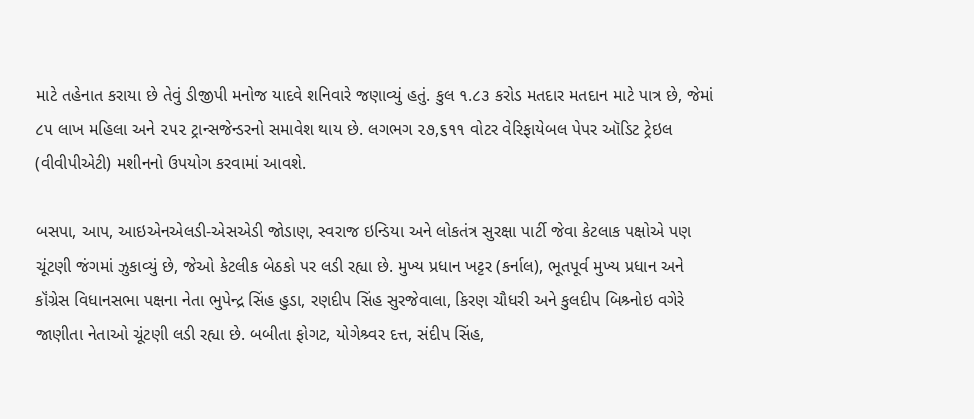માટે તહેનાત કરાયા છે તેવું ડીજીપી મનોજ યાદવે શનિવારે જણાવ્યું હતું. કુલ ૧.૮૩ કરોડ મતદાર મતદાન માટે પાત્ર છે, જેમાં ૮૫ લાખ મહિલા અને ૨૫૨ ટ્રાન્સજેન્ડરનો સમાવેશ થાય છે. લગભગ ૨૭,૬૧૧ વોટર વેરિફાયેબલ પેપર ઑડિટ ટ્રેઇલ (વીવીપીએટી) મશીનનો ઉપયોગ કરવામાં આવશે.

બસપા, આપ, આઇએનએલડી-એસએડી જોડાણ, સ્વરાજ ઇન્ડિયા અને લોકતંત્ર સુરક્ષા પાર્ટી જેવા કેટલાક પક્ષોએ પણ ચૂંટણી જંગમાં ઝુકાવ્યું છે, જેઓ કેટલીક બેઠકો પર લડી રહ્યા છે. મુખ્ય પ્રધાન ખટ્ટર (કર્નાલ), ભૂતપૂર્વ મુખ્ય પ્રધાન અને કૉંગ્રેસ વિધાનસભા પક્ષના નેતા ભુપેન્દ્ર સિંહ હુડા, રણદીપ સિંહ સુરજેવાલા, કિરણ ચૌધરી અને કુલદીપ બિશ્ર્નોઇ વગેરે જાણીતા નેતાઓ ચૂંટણી લડી રહ્યા છે. બબીતા ફોગટ, યોગેશ્ર્વર દત્ત, સંદીપ સિંહ,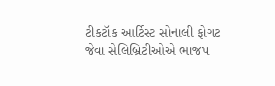ટીકટૉક આર્ટિસ્ટ સોનાલી ફોગટ જેવા સેલિબ્રિટીઓએ ભાજપ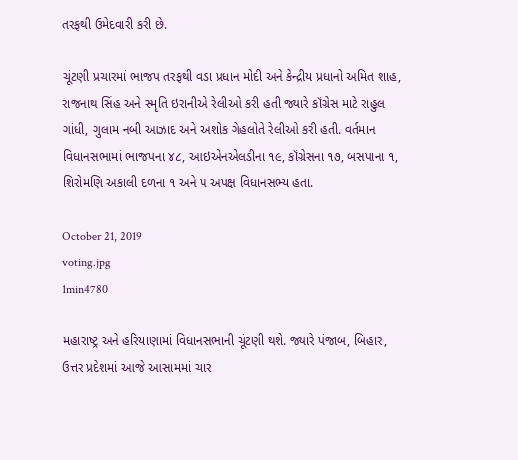તરફથી ઉમેદવારી કરી છે.

ચૂંટણી પ્રચારમાં ભાજપ તરફથી વડા પ્રધાન મોદી અને કેન્દ્રીય પ્રધાનો અમિત શાહ, રાજનાથ સિંહ અને સ્મૃતિ ઇરાનીએ રેલીઓ કરી હતી જ્યારે કૉંગ્રેસ માટે રાહુલ ગાંધી, ગુલામ નબી આઝાદ અને અશોક ગેહલોતે રેલીઓ કરી હતી. વર્તમાન વિધાનસભામાં ભાજપના ૪૮, આઇએનએલડીના ૧૯, કૉંગ્રેસના ૧૭, બસપાના ૧, શિરોમણિ અકાલી દળના ૧ અને ૫ અપક્ષ વિધાનસભ્ય હતા.

October 21, 2019
voting.jpg
1min4780

મહારાષ્ટ્ર અને હરિયાણામાં વિધાનસભાની ચૂંટણી થશે. જ્યારે પંજાબ, બિહાર, ઉત્તર પ્રદેશમાં આજે આસામમાં ચાર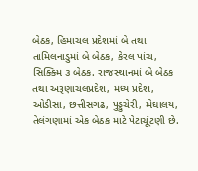બેઠક, હિમાચલ પ્રદેશમાં બે તથા તામિલનાડુમાં બે બેઠક, કેરલ પાંચ, સિક્ક્મિ ૩ બેઠક. રાજસ્થાનમાં બે બેઠક તથા અરૂણાચલપ્રદેશ, મધ્ય પ્રદેશ, ઓડીસા, છત્તીસગઢ, પુડ્ડુચેરી, મેઘાલય, તેલંગણામાં એક બેઠક માટે પેટાચૂંટણી છે.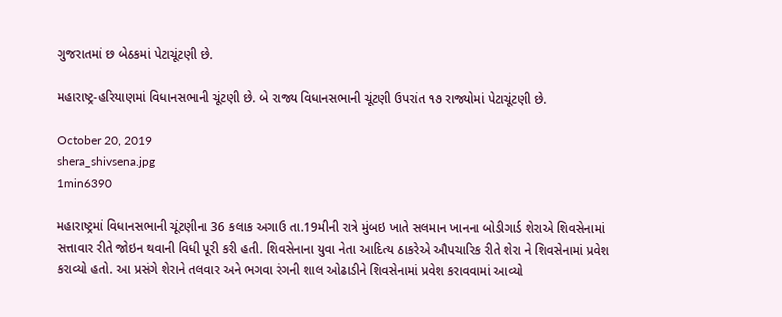ગુજરાતમાં છ બેઠકમાં પેટાચૂંટણી છે.

મહારાષ્ટ્ર-હરિયાણમાં વિધાનસભાની ચૂંટણી છે. બે રાજ્ય વિધાનસભાની ચૂંટણી ઉપરાંત ૧૭ રાજ્યોમાં પેટાચૂંટણી છે.

October 20, 2019
shera_shivsena.jpg
1min6390

મહારાષ્ટ્રમાં વિધાનસભાની ચૂંટણીના 36 કલાક અગાઉ તા.19મીની રાત્રે મુંબઇ ખાતે સલમાન ખાનના બોડીગાર્ડ શેરાએ શિવસેનામાં સત્તાવાર રીતે જોઇન થવાની વિધી પૂરી કરી હતી. શિવસેનાના યુવા નેતા આદિત્ય ઠાકરેએ ઔપચારિક રીતે શેરા ને શિવસેનામાં પ્રવેશ કરાવ્યો હતો. આ પ્રસંગે શેરાને તલવાર અને ભગવા રંગની શાલ ઓઢાડીને શિવસેનામાં પ્રવેશ કરાવવામાં આવ્યો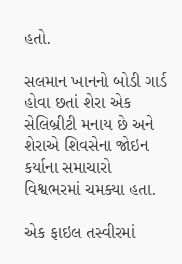હતો.

સલમાન ખાનનો બોડી ગાર્ડ હોવા છતાં શેરા એક સેલિબ્રીટી મનાય છે અને શેરાએ શિવસેના જોઇન કર્યાના સમાચારો વિશ્વભરમાં ચમક્યા હતા.

એક ફાઇલ તસ્વીરમાં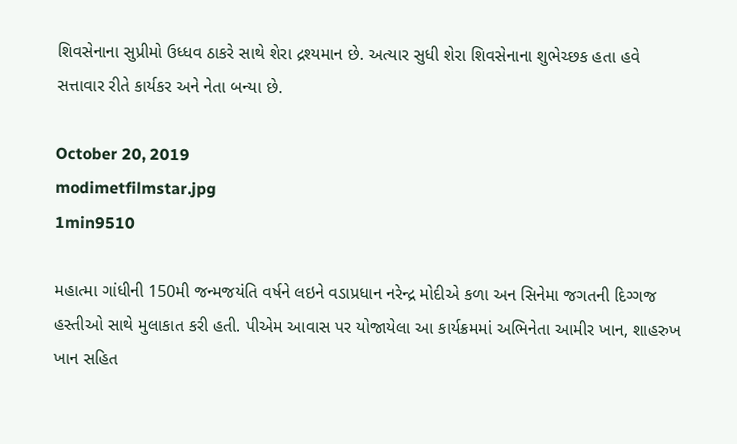શિવસેનાના સુપ્રીમો ઉધ્ધવ ઠાકરે સાથે શેરા દ્રશ્યમાન છે. અત્યાર સુધી શેરા શિવસેનાના શુભેચ્છક હતા હવે સત્તાવાર રીતે કાર્યકર અને નેતા બન્યા છે.

October 20, 2019
modimetfilmstar.jpg
1min9510

મહાત્મા ગાંધીની 150મી જન્મજયંતિ વર્ષને લઇને વડાપ્રધાન નરેન્દ્ર મોદીએ કળા અન સિનેમા જગતની દિગ્ગજ હસ્તીઓ સાથે મુલાકાત કરી હતી. પીએમ આવાસ પર યોજાયેલા આ કાર્યક્રમમાં અભિનેતા આમીર ખાન, શાહરુખ ખાન સહિત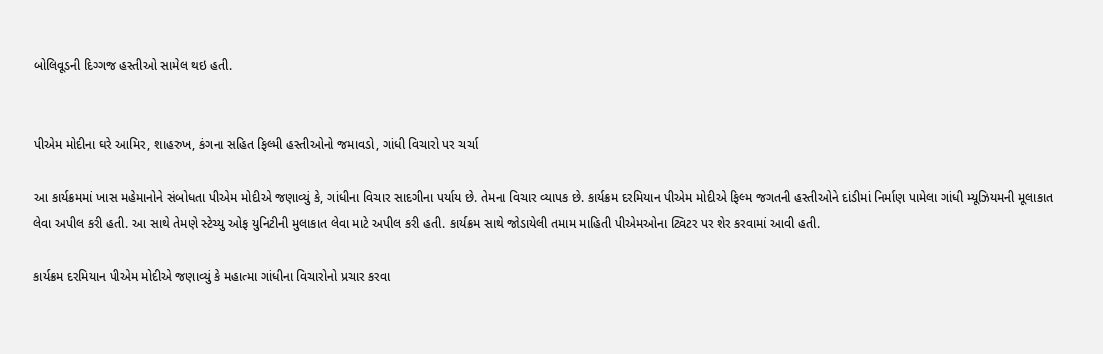બોલિવૂડની દિગ્ગજ હસ્તીઓ સામેલ થઇ હતી.


પીએમ મોદીના ઘરે આમિર, શાહરુખ, કંગના સહિત ફિલ્મી હસ્તીઓનો જમાવડો, ગાંધી વિચારો પર ચર્ચા

આ કાર્યક્રમમાં ખાસ મહેમાનોને સંબોધતા પીએમ મોદીએ જણાવ્યું કે, ગાંધીના વિચાર સાદગીના પર્યાય છે. તેમના વિચાર વ્યાપક છે. કાર્યક્રમ દરમિયાન પીએમ મોદીએ ફિલ્મ જગતની હસ્તીઓને દાંડીમાં નિર્માણ પામેલા ગાંધી મ્યૂઝિયમની મૂલાકાત લેવા અપીલ કરી હતી. આ સાથે તેમણે સ્ટેચ્યુ ઓફ યુનિટીની મુલાકાત લેવા માટે અપીલ કરી હતી. કાર્યક્રમ સાથે જોડાયેલી તમામ માહિતી પીએમઓના ટ્વિટર પર શેર કરવામાં આવી હતી.

કાર્યક્રમ દરમિયાન પીએમ મોદીએ જણાવ્યું કે મહાત્મા ગાંધીના વિચારોનો પ્રચાર કરવા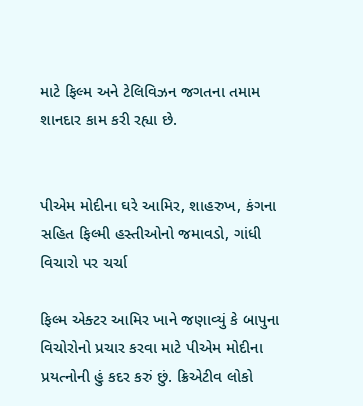માટે ફિલ્મ અને ટેલિવિઝન જગતના તમામ શાનદાર કામ કરી રહ્યા છે.


પીએમ મોદીના ઘરે આમિર, શાહરુખ, કંગના સહિત ફિલ્મી હસ્તીઓનો જમાવડો, ગાંધી વિચારો પર ચર્ચા

ફિલ્મ એક્ટર આમિર ખાને જણાવ્યું કે બાપુના વિચોરોનો પ્રચાર કરવા માટે પીએમ મોદીના પ્રયત્નોની હું કદર કરું છું. ક્રિએટીવ લોકો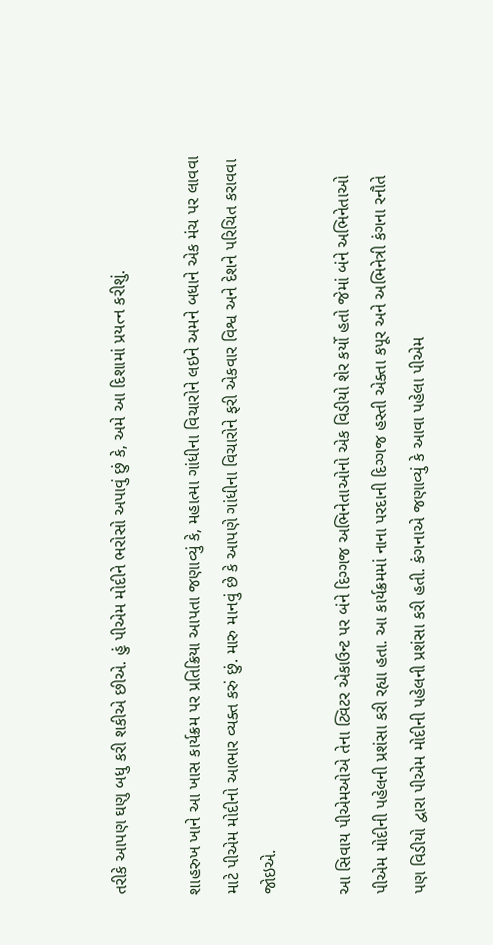તરીકે આપણ ઘણુ બધુ કરી શકીએ છીએ. હું પીએમ મોદીને ભરોસો અપાવું છું કે, અમે આ દિશામાં પ્રયત્ન કરીશું.

શાહરુખ ખાને આ ખાસ કાર્યક્રમ પર પ્રતિક્રિયા આપતા જણાવ્યું કે, મહાત્મા ગાંધીના વિચારોને લઇને અમને બધાને એક મંચ પર લાવવા માટે પીએમ મોદીનો આભાર વ્યક્ત કરું છું. મારુ માનવું છે કે આપણે ગાંધીના વિચારોને ફરી એકવાર વિશ્વ અને દેશને પરિચિત કરાવવા જોઇએ.

આ સિવાય પીએમઓએ તેના ટ્વિટર એકાઉન્ટ પર બંને દિગ્ગજ અભિનેતાઓનો એક વિડીયો શેર કર્યો હતો જેમાં બંને અભિનેતાઓ પીએમ મોદીની પહેલની પ્રશંસા કરી રહ્યા હતા. આ કાર્યક્રમમાં નાના પરદાની દિગ્ગજ હસ્તી એક્તા કપૂર અને અભિનેત્રી કંગના રનૌતે પણ વિડીયો દ્વારા પીએમ મોદીની પહેલની પ્રશંસા કરી હતી. કંગનાએ જણાવ્યું કે આવા પહેલા પીએમ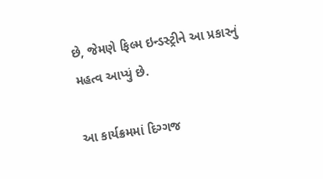છે, જેમણે ફિલ્મ ઇન્ડસ્ટ્રીને આ પ્રકારનું મહત્વ આપ્યું છે.

આ કાર્યક્રમમાં દિગ્ગજ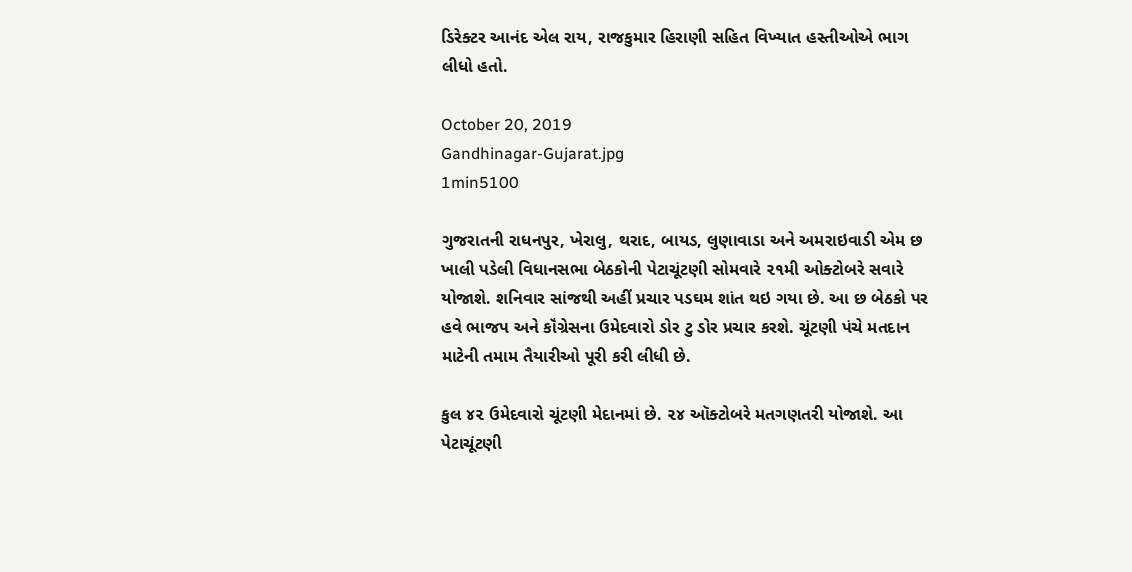ડિરેક્ટર આનંદ એલ રાય, રાજકુમાર હિરાણી સહિત વિખ્યાત હસ્તીઓએ ભાગ લીધો હતો.

October 20, 2019
Gandhinagar-Gujarat.jpg
1min5100

ગુજરાતની રાધનપુર, ખેરાલુ, થરાદ, બાયડ, લુણાવાડા અને અમરાઇવાડી એમ છ ખાલી પડેલી વિધાનસભા બેઠકોની પેટાચૂંટણી સોમવારે ૨૧મી ઓક્ટોબરે સવારે યોજાશે. શનિવાર સાંજથી અહીં પ્રચાર પડઘમ શાંત થઇ ગયા છે. આ છ બેઠકો પર હવે ભાજપ અને કૉંગ્રેસના ઉમેદવારો ડોર ટુ ડોર પ્રચાર કરશે. ચૂંટણી પંચે મતદાન માટેની તમામ તૈયારીઓ પૂરી કરી લીધી છે.

કુલ ૪૨ ઉમેદવારો ચૂંટણી મેદાનમાં છે. ૨૪ ઑક્ટોબરે મતગણતરી યોજાશે. આ પેટાચૂંટણી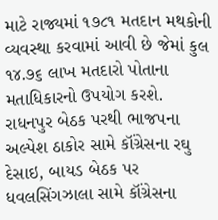માટે રાજ્યમાં ૧૭૮૧ મતદાન મથકોની વ્યવસ્થા કરવામાં આવી છે જેમાં કુલ ૧૪.૭૬ લાખ મતદારો પોતાના મતાધિકારનો ઉપયોગ કરશે. રાધનપુર બેઠક પરથી ભાજપના અલ્પેશ ઠાકોર સામે કૉંગ્રેસના રઘુ દેસાઇ, બાયડ બેઠક પર ધવલસિંગઝાલા સામે કૉંગ્રેસના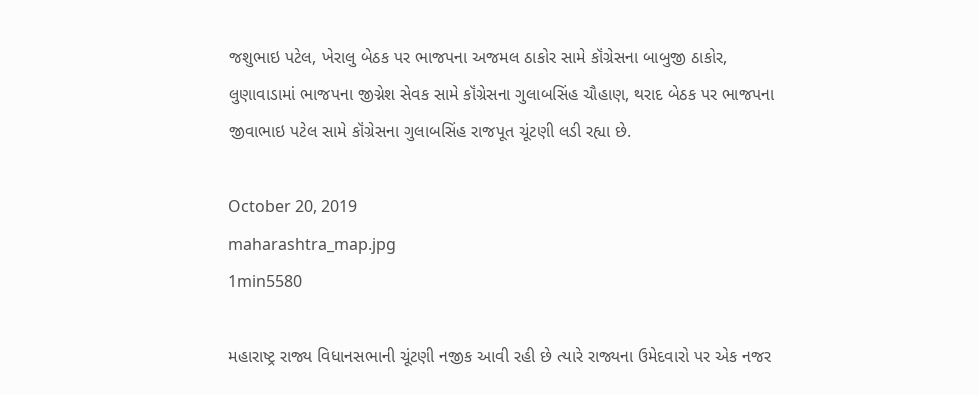જશુભાઇ પટેલ, ખેરાલુ બેઠક પર ભાજપના અજમલ ઠાકોર સામે કૉંગ્રેસના બાબુજી ઠાકોર, લુણાવાડામાં ભાજપના જીગ્નેશ સેવક સામે કૉંગ્રેસના ગુલાબસિંહ ચૌહાણ, થરાદ બેઠક પર ભાજપના જીવાભાઇ પટેલ સામે કૉંગ્રેસના ગુલાબસિંહ રાજપૂત ચૂંટણી લડી રહ્યા છે.

October 20, 2019
maharashtra_map.jpg
1min5580

મહારાષ્ટ્ર રાજ્ય વિધાનસભાની ચૂંટણી નજીક આવી રહી છે ત્યારે રાજ્યના ઉમેદવારો પર એક નજર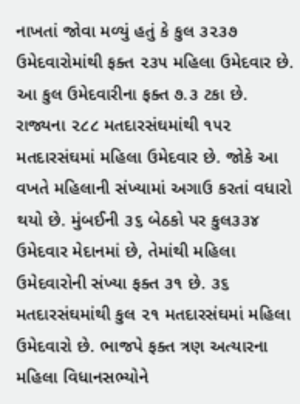નાખતાં જોવા મળ્યું હતું કે કુલ ૩૨૩૭ ઉમેદવારોમાંથી ફક્ત ૨૩૫ મહિલા ઉમેદવાર છે. આ કુલ ઉમેદવારીના ફક્ત ૭.૩ ટકા છે. રાજ્યના ૨૮૮ મતદારસંઘમાંથી ૧૫૨ મતદારસંઘમાં મહિલા ઉમેદવાર છે. જોકે આ વખતે મહિલાની સંખ્યામાં અગાઉ કરતાં વધારો થયો છે. મુંબઈની ૩૬ બેઠકો પર કુલ૩૩૪ ઉમેદવાર મેદાનમાં છે, તેમાંથી મહિલા ઉમેદવારોની સંખ્યા ફક્ત ૩૧ છે. ૩૬ મતદારસંઘમાંથી કુલ ૨૧ મતદારસંઘમાં મહિલા ઉમેદવારો છે. ભાજપે ફક્ત ત્રણ અત્યારના મહિલા વિધાનસભ્યોને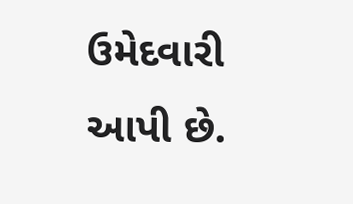ઉમેદવારી આપી છે.